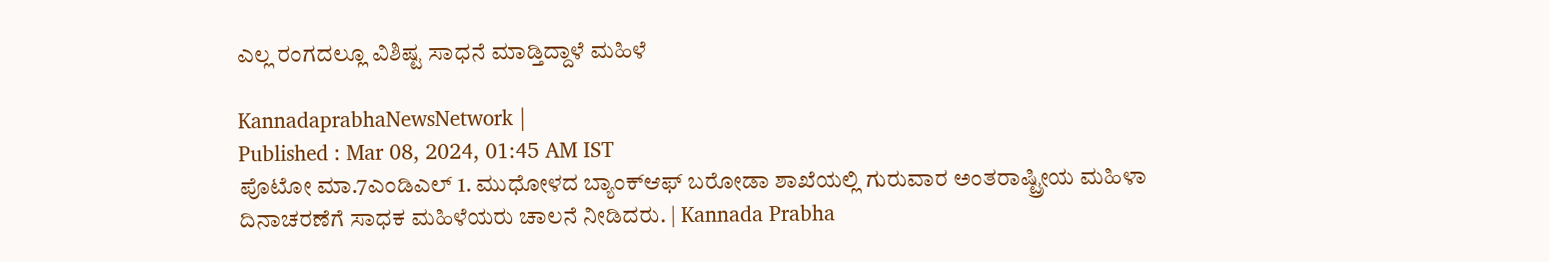ಎಲ್ಲ ರಂಗದಲ್ಲೂ ವಿಶಿಷ್ಟ ಸಾಧನೆ ಮಾಡ್ತಿದ್ದಾಳೆ ಮಹಿಳೆ

KannadaprabhaNewsNetwork |
Published : Mar 08, 2024, 01:45 AM IST
ಪೊಟೋ ಮಾ.7ಎಂಡಿಎಲ್ 1. ಮುಧೋಳದ ಬ್ಯಾಂಕ್‌ಆಫ್ ಬರೋಡಾ ಶಾಖೆಯಲ್ಲಿ ಗುರುವಾರ ಅಂತರಾಷ್ಟ್ರೀಯ ಮಹಿಳಾ ದಿನಾಚರಣೆಗೆ ಸಾಧಕ ಮಹಿಳೆಯರು ಚಾಲನೆ ನೀಡಿದರು. | Kannada Prabha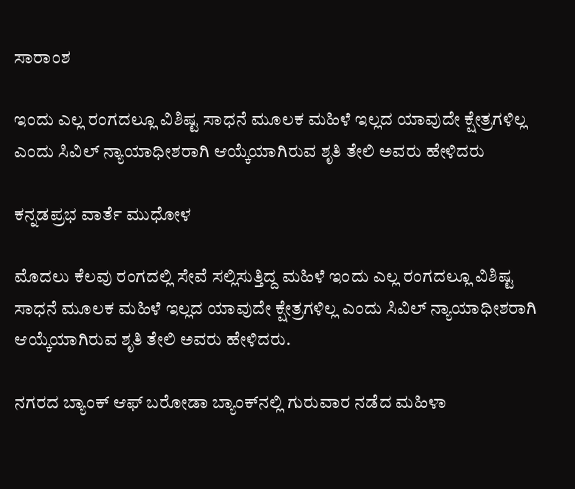ಸಾರಾಂಶ

ಇಂದು ಎಲ್ಲ ರಂಗದಲ್ಲೂ ವಿಶಿಷ್ಟ ಸಾಧನೆ ಮೂಲಕ ಮಹಿಳೆ ಇಲ್ಲದ ಯಾವುದೇ ಕ್ಷೇತ್ರಗಳಿಲ್ಲ ಎಂದು ಸಿವಿಲ್ ನ್ಯಾಯಾಧೀಶರಾಗಿ ಆಯ್ಕೆಯಾಗಿರುವ ಶೃತಿ ತೇಲಿ ಅವರು ಹೇಳಿದರು

ಕನ್ನಡಪ್ರಭ ವಾರ್ತೆ ಮುಧೋಳ

ಮೊದಲು ಕೆಲವು ರಂಗದಲ್ಲಿ ಸೇವೆ ಸಲ್ಲಿಸುತ್ತಿದ್ದ ಮಹಿಳೆ ಇಂದು ಎಲ್ಲ ರಂಗದಲ್ಲೂ ವಿಶಿಷ್ಟ ಸಾಧನೆ ಮೂಲಕ ಮಹಿಳೆ ಇಲ್ಲದ ಯಾವುದೇ ಕ್ಷೇತ್ರಗಳಿಲ್ಲ ಎಂದು ಸಿವಿಲ್ ನ್ಯಾಯಾಧೀಶರಾಗಿ ಆಯ್ಕೆಯಾಗಿರುವ ಶೃತಿ ತೇಲಿ ಅವರು ಹೇಳಿದರು.

ನಗರದ ಬ್ಯಾಂಕ್‌ ಆಫ್ ಬರೋಡಾ ಬ್ಯಾಂಕ್‌ನಲ್ಲಿ ಗುರುವಾರ ನಡೆದ ಮಹಿಳಾ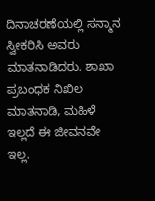ದಿನಾಚರಣೆಯಲ್ಲಿ ಸನ್ಮಾನ ಸ್ವೀಕರಿಸಿ ಅವರು ಮಾತನಾಡಿದರು. ಶಾಖಾ ಪ್ರಬಂಧಕ ನಿಖಿಲ ಮಾತನಾಡಿ, ಮಹಿಳೆ ಇಲ್ಲದೆ ಈ ಜೀವನವೇ ಇಲ್ಲ.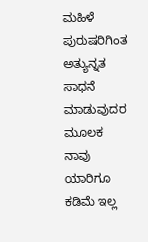ಮಹಿಳೆ ಪುರುಷರಿಗಿಂತ ಅತ್ಯುನ್ನತ ಸಾಧನೆ ಮಾಡುವುದರ ಮೂಲಕ ನಾವು ಯಾರಿಗೂ ಕಡಿಮೆ ಇಲ್ಲ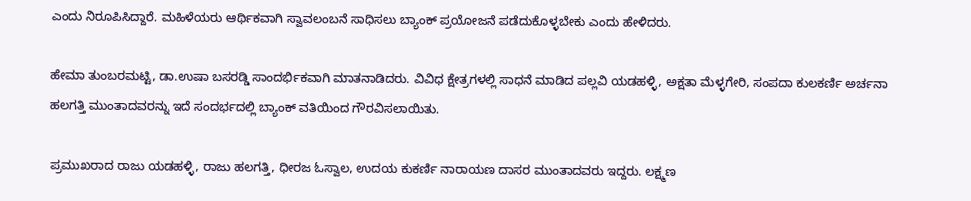ಎಂದು ನಿರೂಪಿಸಿದ್ದಾರೆ. ಮಹಿಳೆಯರು ಆರ್ಥಿಕವಾಗಿ ಸ್ವಾವಲಂಬನೆ ಸಾಧಿಸಲು ಬ್ಯಾಂಕ್ ಪ್ರಯೋಜನೆ ಪಡೆದುಕೊಳ್ಳಬೇಕು ಎಂದು ಹೇಳಿದರು.

ಹೇಮಾ ತುಂಬರಮಟ್ಟಿ, ಡಾ.ಉಷಾ ಬಸರಡ್ಡಿ ಸಾಂದರ್ಭಿಕವಾಗಿ ಮಾತನಾಡಿದರು. ವಿವಿಧ ಕ್ಷೇತ್ರಗಳಲ್ಲಿ ಸಾಧನೆ ಮಾಡಿದ ಪಲ್ಲವಿ ಯಡಹಳ್ಳಿ, ಅಕ್ಷತಾ ಮೆಳ್ಳಗೇರಿ, ಸಂಪದಾ ಕುಲಕರ್ಣಿ ಅರ್ಚನಾ ಹಲಗತ್ತಿ ಮುಂತಾದವರನ್ನು ಇದೆ ಸಂದರ್ಭದಲ್ಲಿ ಬ್ಯಾಂಕ್ ವತಿಯಿಂದ ಗೌರವಿಸಲಾಯಿತು.

ಪ್ರಮುಖರಾದ ರಾಜು ಯಡಹಳ್ಳಿ, ರಾಜು ಹಲಗತ್ತಿ, ಧೀರಜ ಓಸ್ವಾಲ, ಉದಯ ಕುಕರ್ಣಿ ನಾರಾಯಣ ದಾಸರ ಮುಂತಾದವರು ಇದ್ದರು. ಲಕ್ಷ್ಮಣ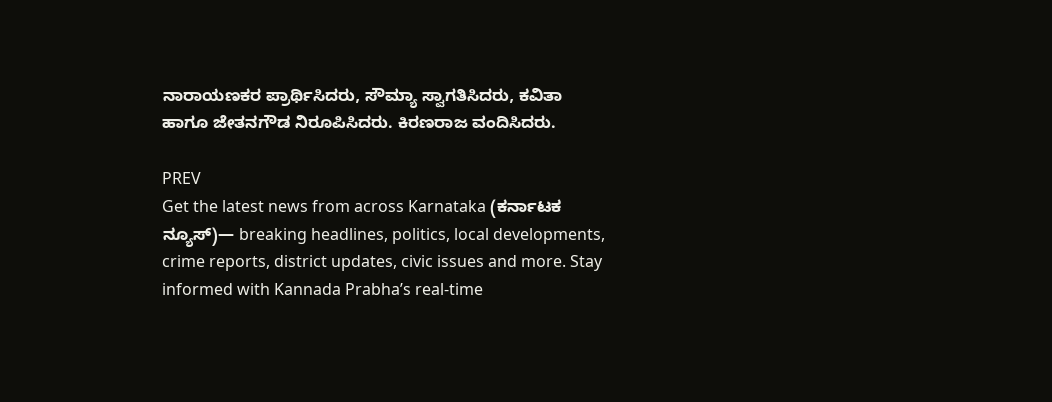ನಾರಾಯಣಕರ ಪ್ರಾರ್ಥಿಸಿದರು, ಸೌಮ್ಯಾ ಸ್ವಾಗತಿಸಿದರು, ಕವಿತಾ ಹಾಗೂ ಜೇತನಗೌಡ ನಿರೂಪಿಸಿದರು. ಕಿರಣರಾಜ ವಂದಿಸಿದರು.

PREV
Get the latest news from across Karnataka (ಕರ್ನಾಟಕ ನ್ಯೂಸ್)— breaking headlines, politics, local developments, crime reports, district updates, civic issues and more. Stay informed with Kannada Prabha’s real‑time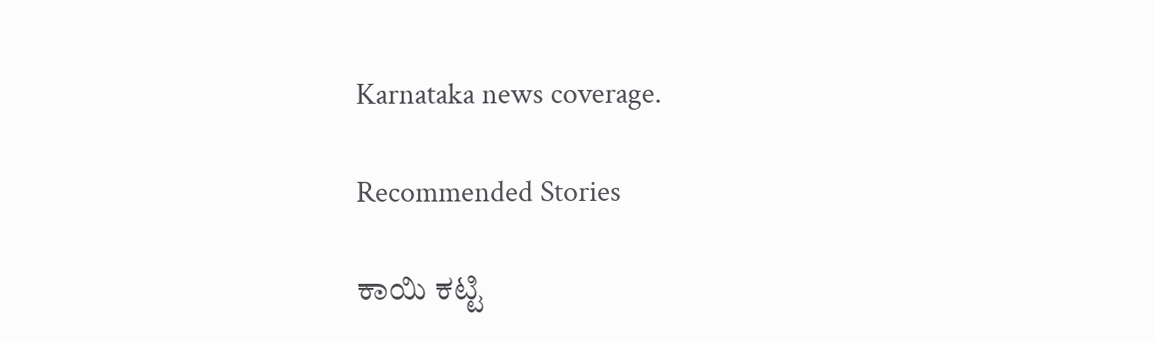Karnataka news coverage.

Recommended Stories

ಕಾಯಿ ಕಟ್ಟಿ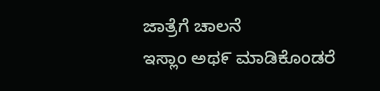ಜಾತ್ರೆಗೆ ಚಾಲನೆ
ಇಸ್ಲಾಂ ಅಥ೯ ಮಾಡಿಕೊಂಡರೆ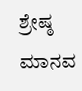ಶ್ರೇಷ್ಠ ಮಾನವ